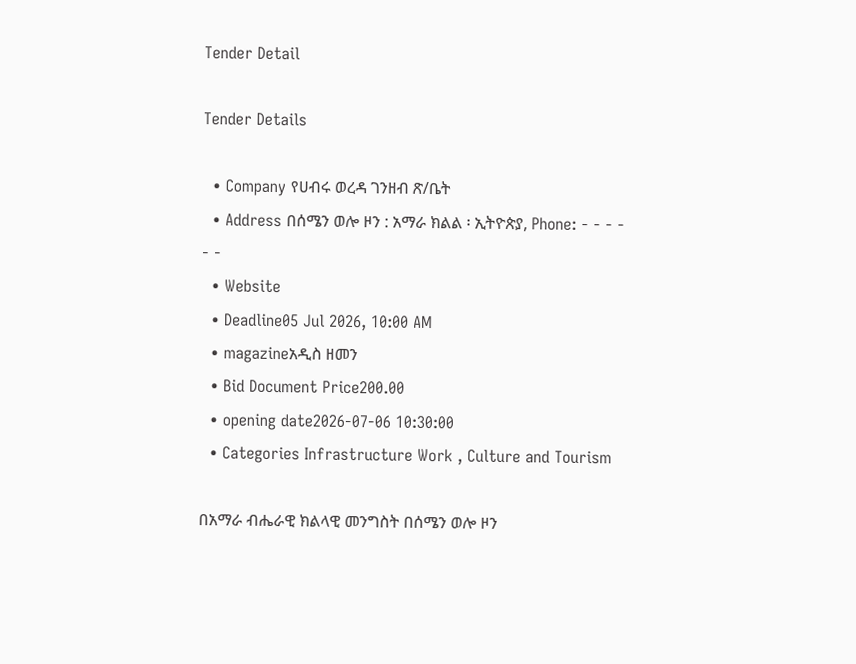Tender Detail

Tender Details

  • Company የሀብሩ ወረዳ ገንዘብ ጽ/ቤት
  • Address በሰሜን ወሎ ዞን : አማራ ክልል ፡ ኢትዮጵያ, Phone: - - - - - -
  • Website
  • Deadline05 Jul 2026, 10:00 AM
  • magazineአዲስ ዘመን
  • Bid Document Price200.00
  • opening date2026-07-06 10:30:00
  • Categories Infrastructure Work , Culture and Tourism

በአማራ ብሔራዊ ክልላዊ መንግስት በሰሜን ወሎ ዞን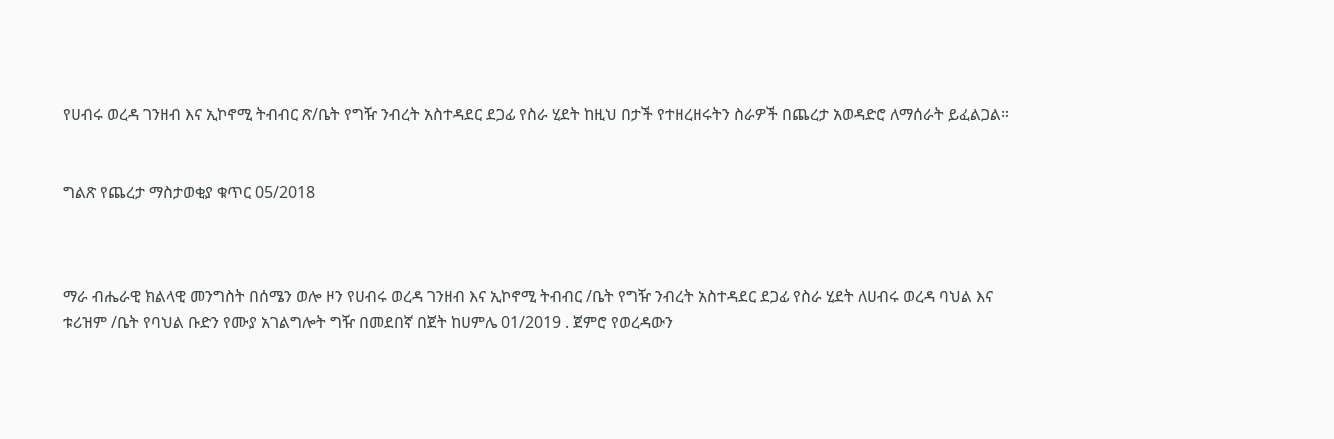የሀብሩ ወረዳ ገንዘብ እና ኢኮኖሚ ትብብር ጽ/ቤት የግዥ ንብረት አስተዳደር ደጋፊ የስራ ሂደት ከዚህ በታች የተዘረዘሩትን ስራዎች በጨረታ አወዳድሮ ለማሰራት ይፈልጋል።


ግልጽ የጨረታ ማስታወቂያ ቁጥር 05/2018



ማራ ብሔራዊ ክልላዊ መንግስት በሰሜን ወሎ ዞን የሀብሩ ወረዳ ገንዘብ እና ኢኮኖሚ ትብብር /ቤት የግዥ ንብረት አስተዳደር ደጋፊ የስራ ሂደት ለሀብሩ ወረዳ ባህል እና ቱሪዝም /ቤት የባህል ቡድን የሙያ አገልግሎት ግዥ በመደበኛ በጀት ከሀምሌ 01/2019 . ጀምሮ የወረዳውን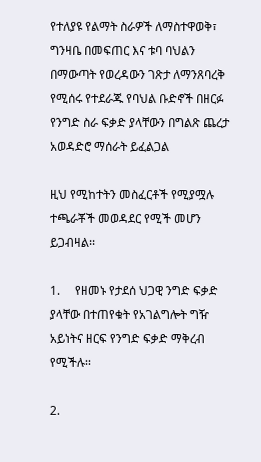የተለያዩ የልማት ስራዎች ለማስተዋወቅ፣ ግንዛቤ በመፍጠር እና ቱባ ባህልን በማውጣት የወረዳውን ገጽታ ለማንጸባረቅ የሚሰሩ የተደራጁ የባህል ቡድኖች በዘርፉ የንግድ ስራ ፍቃድ ያላቸውን በግልጽ ጨረታ አወዳድሮ ማሰራት ይፈልጋል

ዚህ የሚከተትን መስፈርቶች የሚያሟሉ ተጫራቾች መወዳደር የሚች መሆን ይጋብዛል፡፡

1.     የዘመኑ የታደሰ ህጋዊ ንግድ ፍቃድ ያላቸው በተጠየቁት የአገልግሎት ግዥ አይነትና ዘርፍ የንግድ ፍቃድ ማቅረብ የሚችሉ፡፡

2.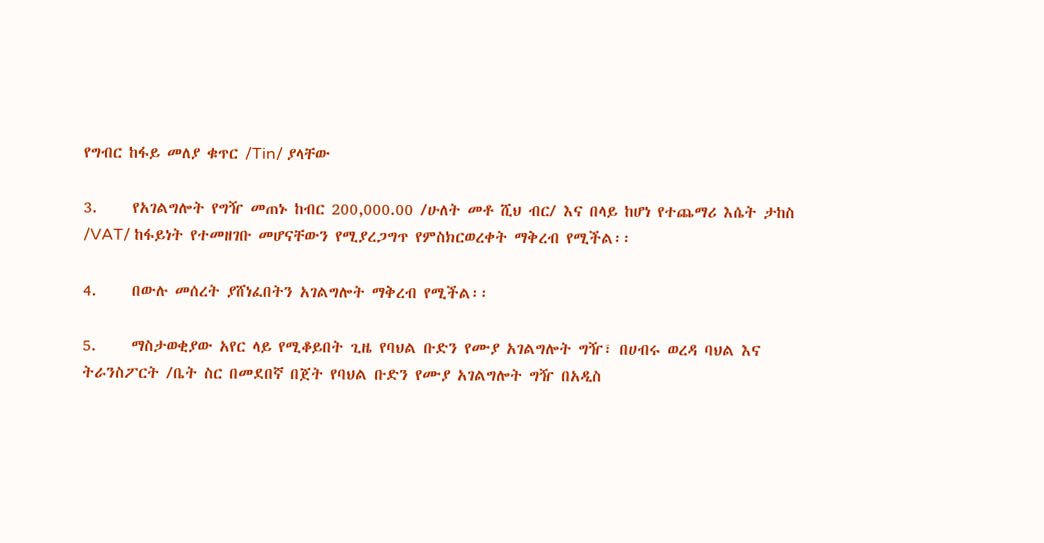የግብር ከፋይ መለያ ቁጥር /Tin/ ያላቸው

3.     የአገልግሎት የግዥ መጠኑ ከብር 200,000.00 /ሁለት መቶ ሺህ ብር/ እና በላይ ከሆነ የተጨማሪ እሴት ታከስ /VAT/ ከፋይነት የተመዘገቡ መሆናቸውን የሚያረጋግጥ የምስክርወረቀት ማቅረብ የሚችል፡፡

4.     በውሉ መሰረት ያሸነፈበትን አገልግሎት ማቅረብ የሚችል፡፡

5.     ማስታወቂያው አየር ላይ የሚቆይበት ጊዜ የባህል ቡድን የሙያ አገልግሎት ግዥ፣ በሀብሩ ወረዳ ባህል እና ትራንስፖርት /ቤት ስር በመደበኛ በጀት የባህል ቡድን የሙያ አገልግሎት ግዥ በአዲስ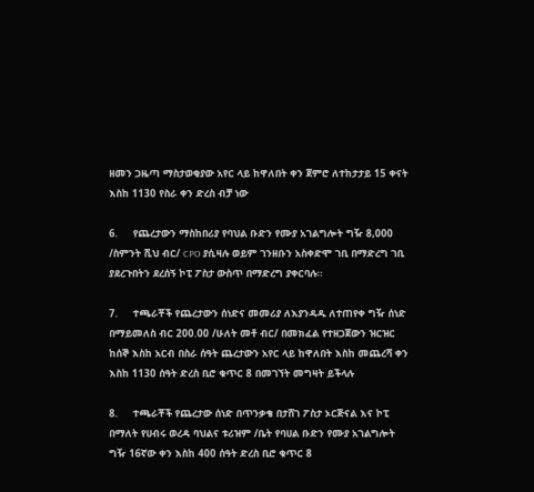ዘመን ጋዜጣ ማስታወቂያው አየር ላይ ከዋለበት ቀን ጀምሮ ለተከታታይ 15 ቀናት እስከ 1130 የስራ ቀን ድረስ ብቻ ነው

6.     የጨረታውን ማስከበሪያ የባህል ቡድን የሙያ አገልግሎት ግዥ 8,000 /ስምንት ሺህ ብር/ CPO ያሲዛሉ ወይም ገንዘቡን አስቀድሞ ገቢ በማድረግ ገቢ ያደረጉበትን ደረሰኝ ኮፒ ፖስታ ውስጥ በማድረግ ያቀርባሉ፡፡

7.     ተጫራቾች የጨረታውን ሰነድና መመሪያ ለእያንዳዱ ለተጠየቀ ግዥ ሰነድ በማይመለስ ብር 200.00 /ሁለት መቶ ብር/ በመክፈል የተዘጋጀውን ዝርዝር ከሰኞ እስከ አርብ በስራ ሰዓት ጨረታውን አየር ላይ ከዋለበት እስከ መጨረሻ ቀን እስከ 1130 ሰዓት ድረስ ቢሮ ቁጥር 8 በመገኘት መግዛት ይችላሉ

8.     ተጫራቾች የጨረታው ሰነድ በጥንቃቄ በታሸገ ፖስታ ኦርጅናል እና ኮፒ በማለት የሀብሩ ወረዳ ባህልና ቱሪዝም /ቤት የባሀል ቡድን የሙያ አገልግሎት ግዥ 16ኛው ቀን እስከ 400 ሰዓት ድረስ ቢሮ ቁጥር 8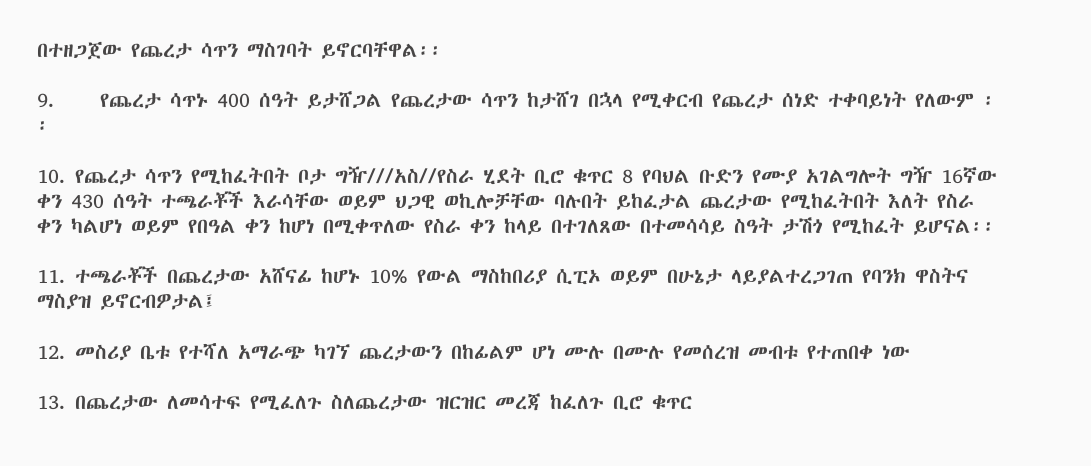በተዘጋጀው የጨረታ ሳጥን ማስገባት ይኖርባቸዋል፡፡

9.     የጨረታ ሳጥኑ 400 ሰዓት ይታሸጋል የጨረታው ሳጥን ከታሸገ በኋላ የሚቀርብ የጨረታ ሰነድ ተቀባይነት የለውም ፡፡

10. የጨረታ ሳጥን የሚከፈትበት ቦታ ግዥ///አስ//የስራ ሂደት ቢሮ ቁጥር 8 የባህል ቡድን የሙያ አገልግሎት ግዥ 16ኛው ቀን 430 ሰዓት ተጫራቾች እራሳቸው ወይም ህጋዊ ወኪሎቻቸው ባሉበት ይከፈታል ጨረታው የሚከፈትበት እለት የስራ ቀን ካልሆነ ወይም የበዓል ቀን ከሆነ በሚቀጥለው የስራ ቀን ከላይ በተገለጸው በተመሳሳይ ስዓት ታሽጎ የሚከፈት ይሆናል፡፡

11. ተጫራቾች በጨረታው አሸናፊ ከሆኑ 10% የውል ማስከበሪያ ሲፒኦ ወይም በሁኔታ ላይያልተረጋገጠ የባንክ ዋስትና ማስያዝ ይኖርብዎታል፤

12. መስሪያ ቤቱ የተሻለ አማራጭ ካገኘ ጨረታውን በከፊልም ሆነ ሙሉ በሙሉ የመሰረዝ መብቱ የተጠበቀ ነው

13. በጨረታው ለመሳተፍ የሚፈለጉ ስለጨረታው ዝርዝር መረጃ ከፈለጉ ቢሮ ቁጥር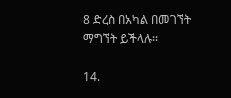8 ድረስ በአካል በመገኘት ማግኘት ይችላሉ፡፡

14.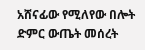አሸናፊው የሚለየው በሎት ድምር ውጤት መሰረት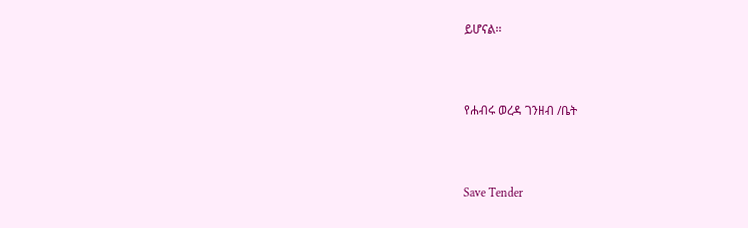ይሆናል፡፡



የሐብሩ ወረዳ ገንዘብ /ቤት



Save Tender